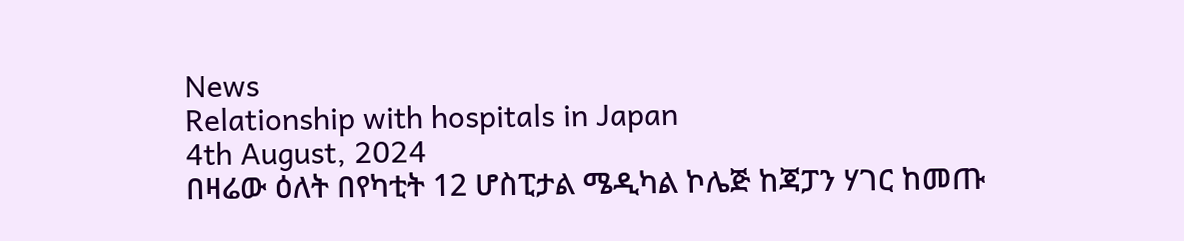News
Relationship with hospitals in Japan
4th August, 2024
በዛሬው ዕለት በየካቲት 12 ሆስፒታል ሜዲካል ኮሌጅ ከጃፓን ሃገር ከመጡ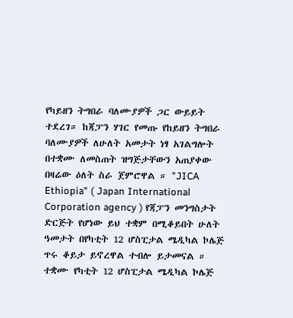የካይዘን ትግበራ ባለሙያዎች ጋር ውይይት ተደረገ። ከጃፓን ሃገር የመጡ የከይዘን ትግበራ ባለሙያዎች ለሁለት አመታት ነፃ አገልግሎት በተቋሙ ለመስጠት ዝግጅታቸውን አጠያቀው በዛሬው ዕለት ስራ ጀምሮዋል ። "JICA Ethiopia" ( Japan International Corporation agency ) የጃፓን መንግስታት ድርጅት የሆነው ይህ ተቋም በሚቆይበት ሁለት ዓመታት በየካቲት 12 ሆስፒታል ሜዲካል ኮሌጅ ጥሩ ቆይታ ይኖረዋል ተብሎ ይታመናል ። ተቋሙ የካቲት 12 ሆስፒታል ሜዲካል ኮሌጅ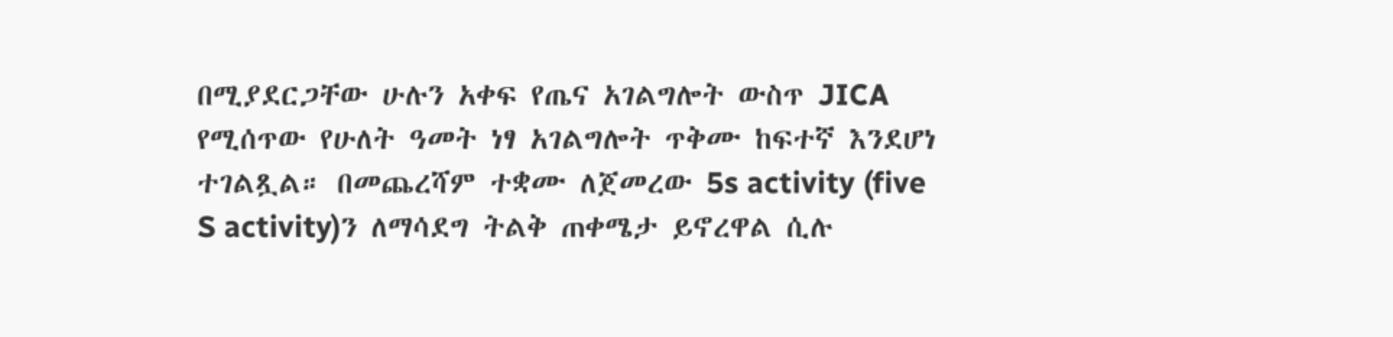በሚያደርጋቸው ሁሉን አቀፍ የጤና አገልግሎት ውስጥ JICA የሚሰጥው የሁለት ዓመት ነፃ አገልግሎት ጥቅሙ ከፍተኛ እንደሆነ ተገልጿል። በመጨረሻም ተቋሙ ለጀመረው 5s activity (five S activity)ን ለማሳደግ ትልቅ ጠቀሜታ ይኖረዋል ሲሉ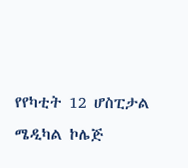የየካቲት 12 ሆስፒታል ሜዲካል ኮሌጅ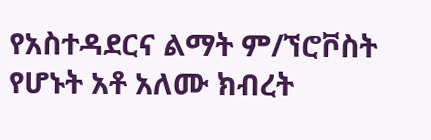የአስተዳደርና ልማት ም/ኘሮቮስት የሆኑት አቶ አለሙ ክብረት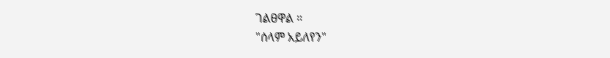ገልፀዋል ።
"ሰላም አይለየን"